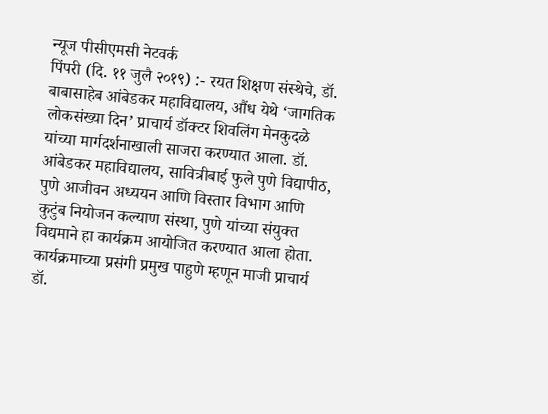न्यूज पीसीएमसी नेटवर्क
पिंपरी (दि. ११ जुलै २०१९) :- रयत शिक्षण संस्थेचे, डॉ. बाबासाहेब आंबेडकर महाविद्यालय, औंध येथे ‘जागतिक लोकसंख्या दिन’ प्राचार्य डॉक्टर शिवलिंग मेनकुदळे यांच्या मार्गदर्शनाखाली साजरा करण्यात आला. डॉ. आंबेडकर महाविद्यालय, सावित्रीबाई फुले पुणे विद्यापीठ, पुणे आजीवन अध्ययन आणि विस्तार विभाग आणि कुटुंब नियोजन कल्याण संस्था, पुणे यांच्या संयुक्त विद्यमाने हा कार्यक्रम आयोजित करण्यात आला होता.
कार्यक्रमाच्या प्रसंगी प्रमुख पाहुणे म्हणून माजी प्राचार्य डॉ.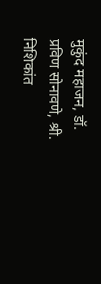मुकुंद महाजन, डॉ. प्रविण सोनावणे, श्री. निशिकांत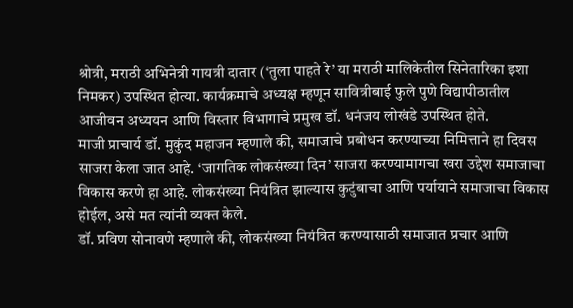श्रोत्री, मराठी अभिनेत्री गायत्री दातार (‘तुला पाहते रे’ या मराठी मालिकेतील सिनेतारिका इशा निमकर) उपस्थित होत्या. कार्यक्रमाचे अध्यक्ष म्हणून सावित्रीबाई फुले पुणे विद्यापीठातील आजीवन अध्ययन आणि विस्तार विभागाचे प्रमुख डॉ. धनंजय लोखंडे उपस्थित होते.
माजी प्राचार्य डॉ. मुकुंद महाजन म्हणाले की, समाजाचे प्रबोधन करण्याच्या निमित्ताने हा दिवस साजरा केला जात आहे. ‘जागतिक लोकसंख्या दिन’ साजरा करण्यामागचा खरा उद्देश समाजाचा विकास करणे हा आहे. लोकसंख्या नियंत्रित झाल्यास कुटुंबाचा आणि पर्यायाने समाजाचा विकास होईल, असे मत त्यांनी व्यक्त केले.
डॉ. प्रविण सोनावणे म्हणाले की, लोकसंख्या नियंत्रित करण्यासाठी समाजात प्रचार आणि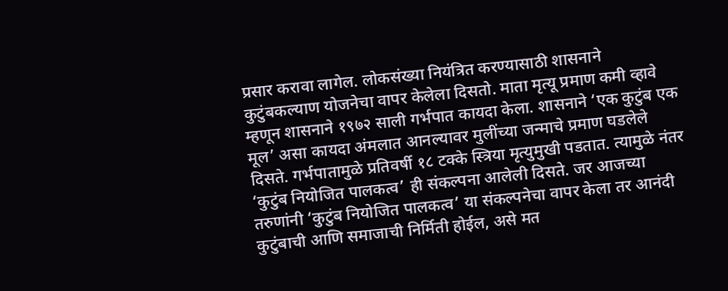प्रसार करावा लागेल. लोकसंख्या नियंत्रित करण्यासाठी शासनाने कुटुंबकल्याण योजनेचा वापर केलेला दिसतो. माता मृत्यू प्रमाण कमी व्हावे म्हणून शासनाने १९७२ साली गर्भपात कायदा केला. शासनाने ‘एक कुटुंब एक मूल’ असा कायदा अंमलात आनल्यावर मुलींच्या जन्माचे प्रमाण घडलेले दिसते. गर्भपातामुळे प्रतिवर्षी १८ टक्के स्त्रिया मृत्युमुखी पडतात. त्यामुळे नंतर ‘कुटुंब नियोजित पालकत्व’ ही संकल्पना आलेली दिसते. जर आजच्या तरुणांनी ‘कुटुंब नियोजित पालकत्व’ या संकल्पनेचा वापर केला तर आनंदी कुटुंबाची आणि समाजाची निर्मिती होईल, असे मत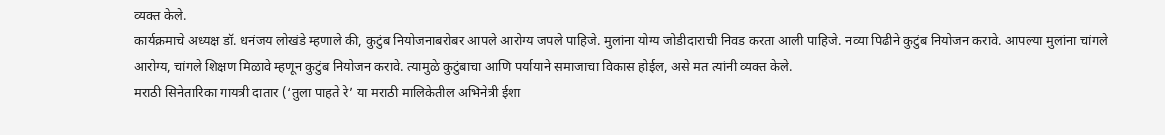व्यक्त केले.
कार्यक्रमाचे अध्यक्ष डॉ. धनंजय लोखंडे म्हणाले की, कुटुंब नियोजनाबरोबर आपले आरोग्य जपले पाहिजे. मुलांना योग्य जोडीदाराची निवड करता आली पाहिजे. नव्या पिढीने कुटुंब नियोजन करावे. आपल्या मुलांना चांगले आरोग्य, चांगले शिक्षण मिळावे म्हणून कुटुंब नियोजन करावे. त्यामुळे कुटुंबाचा आणि पर्यायाने समाजाचा विकास होईल, असे मत त्यांनी व्यक्त केले.
मराठी सिनेतारिका गायत्री दातार (‘तुला पाहते रे’ या मराठी मालिकेतील अभिनेत्री ईशा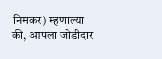निमकर) म्हणाल्या की, आपला जोडीदार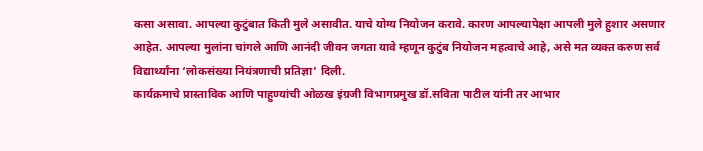कसा असावा. आपल्या कुटुंबात किती मुले असावीत. याचे योग्य नियोजन करावे. कारण आपल्यापेक्षा आपली मुले हुशार असणार आहेत. आपल्या मुलांना चांगले आणि आनंदी जीवन जगता यावे म्हणून कुटुंब नियोजन महत्वाचे आहे, असे मत व्यक्त करुण सर्व विद्यार्थ्यांना ‘लोकसंख्या नियंत्रणाची प्रतिज्ञा’ दिली.
कार्यक्रमाचे प्रास्ताविक आणि पाहुण्यांची ओळख इंग्रजी विभागप्रमुख डॉ.सविता पाटील यांनी तर आभार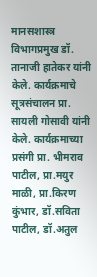मानसशास्त्र विभागप्रमुख डॉ. तानाजी हातेकर यांनी केले. कार्यक्रमाचे सूत्रसंचालन प्रा. सायली गोसावी यांनी केले. कार्यक्रमाच्या प्रसंगी प्रा. भीमराव पाटील, प्रा.मयुर माळी, प्रा.किरण कुंभार, डॉ.सविता पाटील, डॉ.अतुल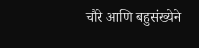चौरे आणि बहुसंख्येने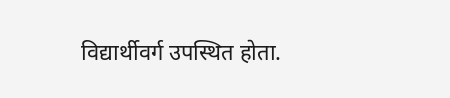विद्यार्थीवर्ग उपस्थित होता.